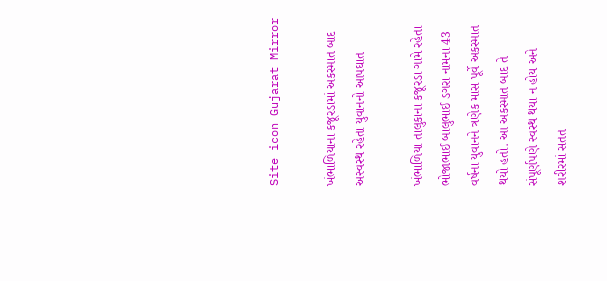Site icon Gujarat Mirror

ખંભાળિયાના કજૂરડામાં અકસ્માત બાદ અસ્વસ્થ રહેતા યુવાનનો આપઘાત

ખંભાળિયા તાલુકાના કજૂરડા ગામે રહેતા ભોજાભાઈ બાલુભાઈ ડગરા નામના 43 વર્ષના યુવાનને ત્રણેક માસ પૂર્વે અકસ્માત થયો હતો. આ અકસ્માત બાદ તે સંપૂર્ણપણે સ્વસ્થ થયા ન હોય અને શરીરમાં સતત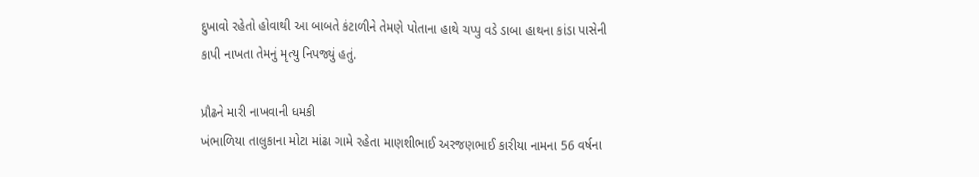દુખાવો રહેતો હોવાથી આ બાબતે કંટાળીને તેમણે પોતાના હાથે ચપ્પુ વડે ડાબા હાથના કાંડા પાસેની કાપી નાખતા તેમનું મૃત્યુ નિપજ્યું હતું.

પ્રૌઢને મારી નાખવાની ધમકી
ખંભાળિયા તાલુકાના મોટા માંઢા ગામે રહેતા માણશીભાઈ અરજણભાઈ કારીયા નામના 56 વર્ષના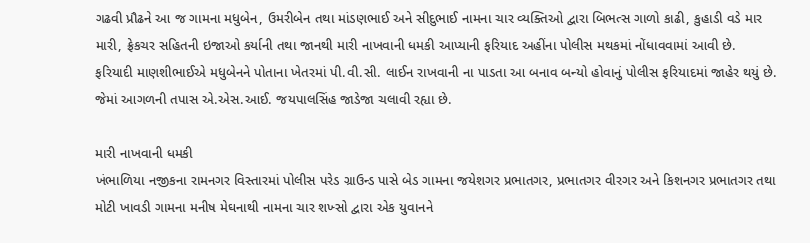ગઢવી પ્રૌઢને આ જ ગામના મધુબેન, ઉમરીબેન તથા માંડણભાઈ અને સીદુભાઈ નામના ચાર વ્યક્તિઓ દ્વારા બિભત્સ ગાળો કાઢી, કુહાડી વડે માર મારી, ફ્રેકચર સહિતની ઇજાઓ કર્યાની તથા જાનથી મારી નાખવાની ધમકી આપ્યાની ફરિયાદ અહીંના પોલીસ મથકમાં નોંધાવવામાં આવી છે. ફરિયાદી માણશીભાઈએ મધુબેનને પોતાના ખેતરમાં પી.વી.સી. લાઈન રાખવાની ના પાડતા આ બનાવ બન્યો હોવાનું પોલીસ ફરિયાદમાં જાહેર થયું છે. જેમાં આગળની તપાસ એ.એસ.આઈ. જયપાલસિંહ જાડેજા ચલાવી રહ્યા છે.

મારી નાખવાની ધમકી
ખંભાળિયા નજીકના રામનગર વિસ્તારમાં પોલીસ પરેડ ગ્રાઉન્ડ પાસે બેડ ગામના જયેશગર પ્રભાતગર, પ્રભાતગર વીરગર અને કિશનગર પ્રભાતગર તથા મોટી ખાવડી ગામના મનીષ મેઘનાથી નામના ચાર શખ્સો દ્વારા એક યુવાનને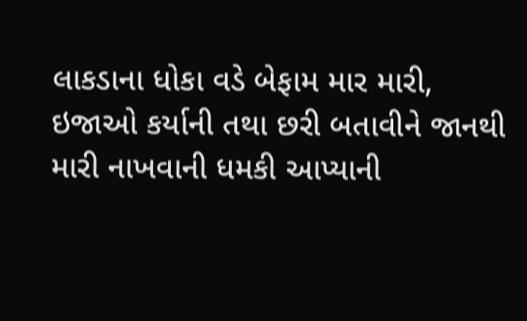લાકડાના ધોકા વડે બેફામ માર મારી, ઇજાઓ કર્યાની તથા છરી બતાવીને જાનથી મારી નાખવાની ધમકી આપ્યાની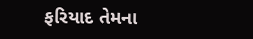ફરિયાદ તેમના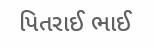પિતરાઈ ભાઈ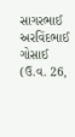સાગરભાઈ અરવિંદભાઈ ગોસાઈ (ઉ.વ. 26,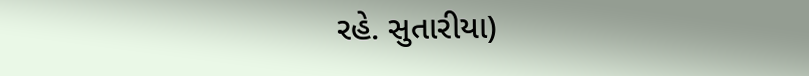રહે. સુતારીયા)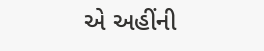એ અહીંની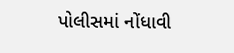પોલીસમાં નોંધાવી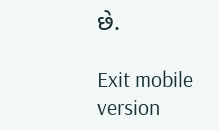છે.

Exit mobile version